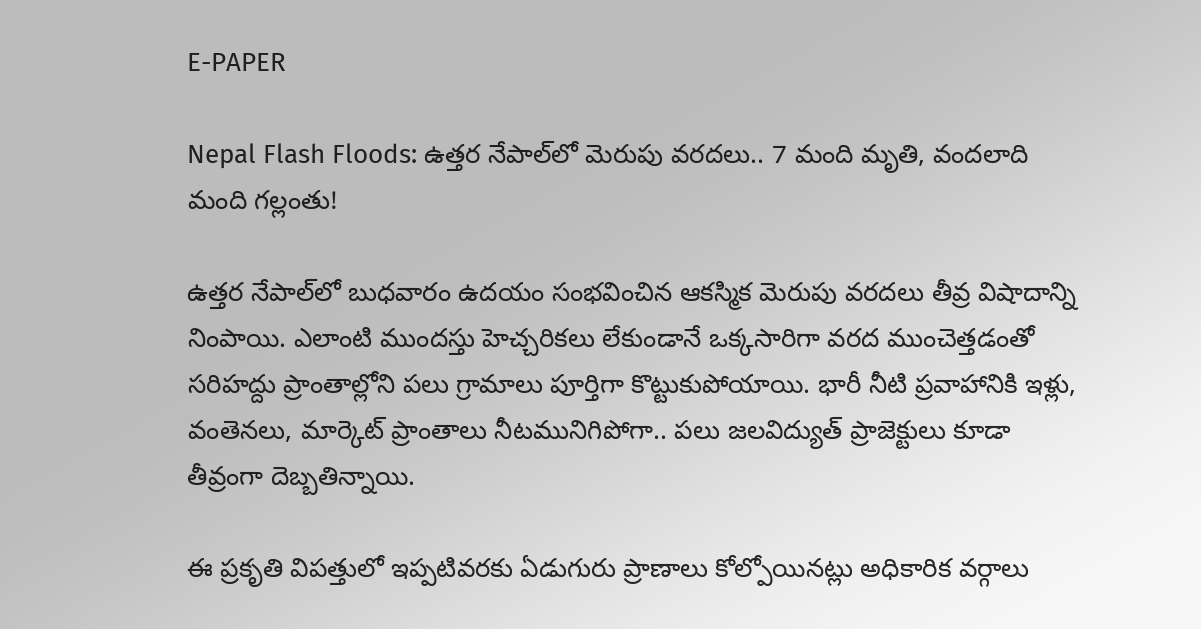E-PAPER

Nepal Flash Floods: ఉత్తర నేపాల్‌లో మెరుపు వరదలు.. 7 మంది మృతి, వందలాది మంది గల్లంతు!

ఉత్తర నేపాల్‌లో బుధవారం ఉదయం సంభవించిన ఆకస్మిక మెరుపు వరదలు తీవ్ర విషాదాన్ని నింపాయి. ఎలాంటి ముందస్తు హెచ్చరికలు లేకుండానే ఒక్కసారిగా వరద ముంచెత్తడంతో సరిహద్దు ప్రాంతాల్లోని పలు గ్రామాలు పూర్తిగా కొట్టుకుపోయాయి. భారీ నీటి ప్రవాహానికి ఇళ్లు, వంతెనలు, మార్కెట్ ప్రాంతాలు నీటమునిగిపోగా.. పలు జలవిద్యుత్ ప్రాజెక్టులు కూడా తీవ్రంగా దెబ్బతిన్నాయి.

ఈ ప్రకృతి విపత్తులో ఇప్పటివరకు ఏడుగురు ప్రాణాలు కోల్పోయినట్లు అధికారిక వర్గాలు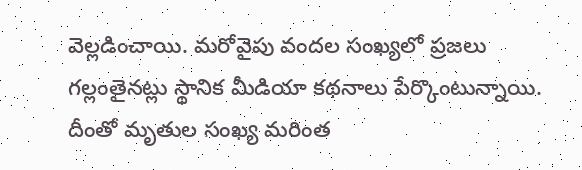వెల్లడించాయి. మరోవైపు వందల సంఖ్యలో ప్రజలు గల్లంతైనట్లు స్థానిక మీడియా కథనాలు పేర్కొంటున్నాయి. దీంతో మృతుల సంఖ్య మరింత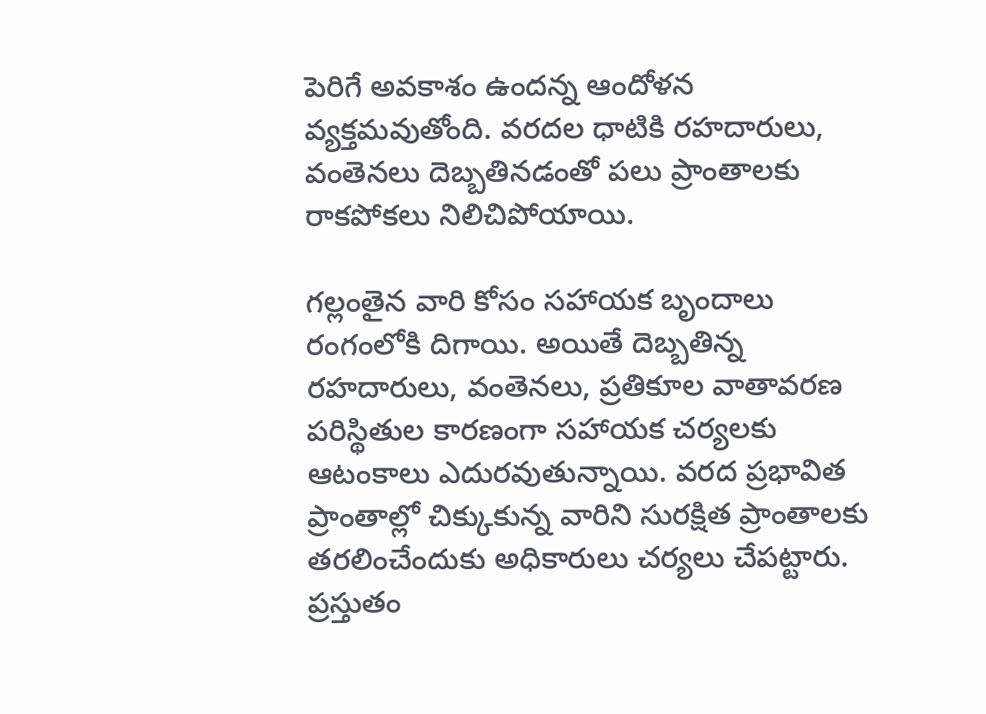పెరిగే అవకాశం ఉందన్న ఆందోళన వ్యక్తమవుతోంది. వరదల ధాటికి రహదారులు, వంతెనలు దెబ్బతినడంతో పలు ప్రాంతాలకు రాకపోకలు నిలిచిపోయాయి.

గల్లంతైన వారి కోసం సహాయక బృందాలు రంగంలోకి దిగాయి. అయితే దెబ్బతిన్న రహదారులు, వంతెనలు, ప్రతికూల వాతావరణ పరిస్థితుల కారణంగా సహాయక చర్యలకు ఆటంకాలు ఎదురవుతున్నాయి. వరద ప్రభావిత ప్రాంతాల్లో చిక్కుకున్న వారిని సురక్షిత ప్రాంతాలకు తరలించేందుకు అధికారులు చర్యలు చేపట్టారు. ప్రస్తుతం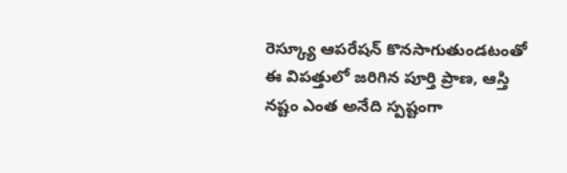రెస్క్యూ ఆపరేషన్ కొనసాగుతుండటంతో ఈ విపత్తులో జరిగిన పూర్తి ప్రాణ, ఆస్తి నష్టం ఎంత అనేది స్పష్టంగా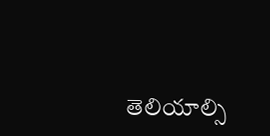తెలియాల్సి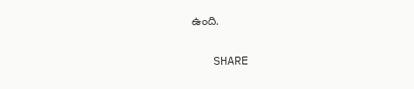ఉంది.

   SHARE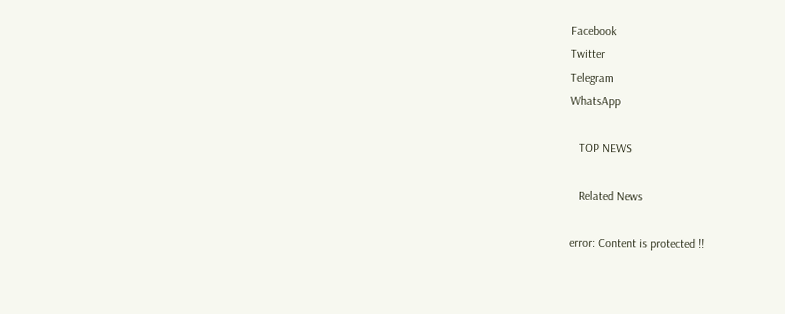Facebook
Twitter
Telegram
WhatsApp

   TOP NEWS

   Related News

error: Content is protected !!